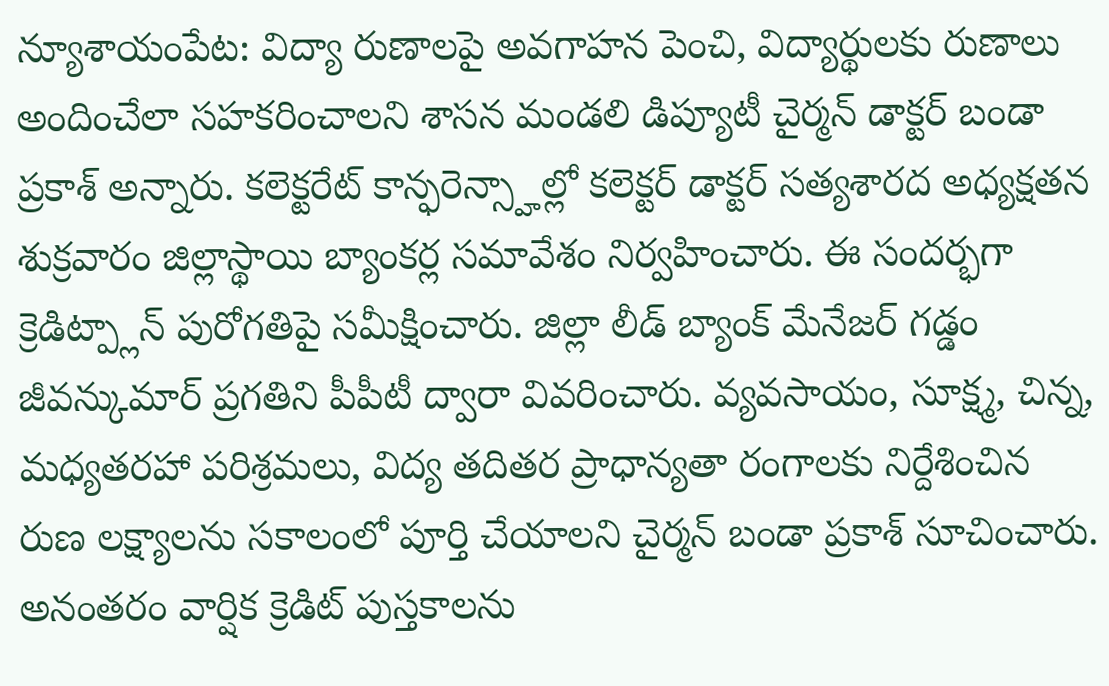న్యూశాయంపేట: విద్యా రుణాలపై అవగాహన పెంచి, విద్యార్థులకు రుణాలు అందించేలా సహకరించాలని శాసన మండలి డిప్యూటీ చైర్మన్ డాక్టర్ బండా ప్రకాశ్ అన్నారు. కలెక్టరేట్ కాన్ఫరెన్స్హాల్లో కలెక్టర్ డాక్టర్ సత్యశారద అధ్యక్షతన శుక్రవారం జిల్లాస్థాయి బ్యాంకర్ల సమావేశం నిర్వహించారు. ఈ సందర్భగా క్రెడిట్ప్లాన్ పురోగతిపై సమీక్షించారు. జిల్లా లీడ్ బ్యాంక్ మేనేజర్ గడ్డం జీవన్కుమార్ ప్రగతిని పీపీటీ ద్వారా వివరించారు. వ్యవసాయం, సూక్ష్మ, చిన్న, మధ్యతరహా పరిశ్రమలు, విద్య తదితర ప్రాధాన్యతా రంగాలకు నిర్దేశించిన రుణ లక్ష్యాలను సకాలంలో పూర్తి చేయాలని చైర్మన్ బండా ప్రకాశ్ సూచించారు. అనంతరం వార్షిక క్రెడిట్ పుస్తకాలను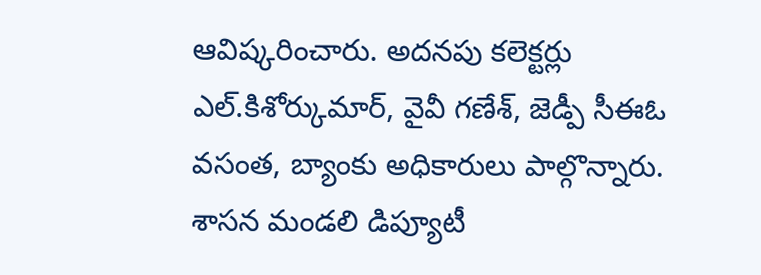ఆవిష్కరించారు. అదనపు కలెక్టర్లు ఎల్.కిశోర్కుమార్, వైవీ గణేశ్, జెడ్పీ సీఈఓ వసంత, బ్యాంకు అధికారులు పాల్గొన్నారు.
శాసన మండలి డిప్యూటీ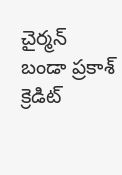చైర్మన్
బండా ప్రకాశ్
క్రెడిట్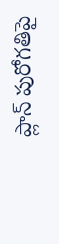ప్లాన్ పురోగతిపై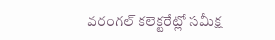వరంగల్ కలెక్టరేట్లో సమీక్ష